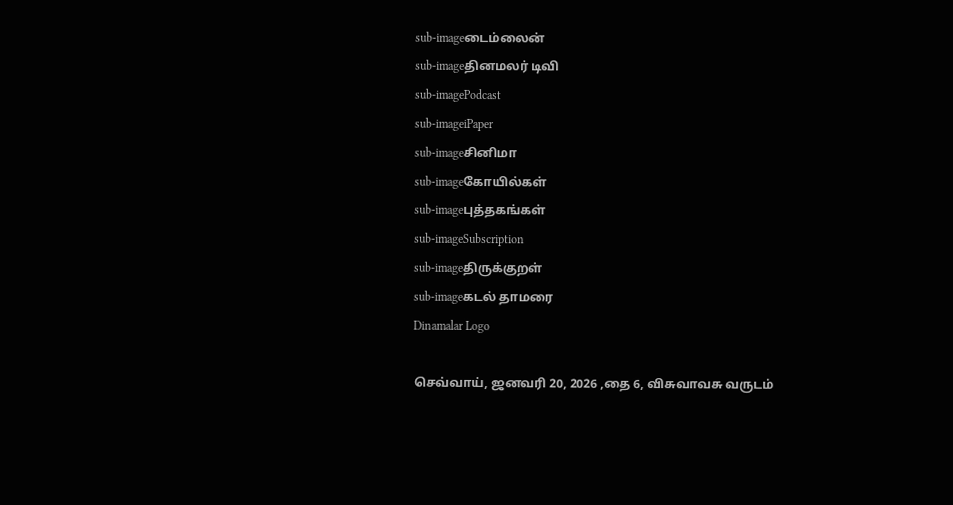sub-imageடைம்லைன்
sub-imageதினமலர் டிவி
sub-imagePodcast
sub-imageiPaper
sub-imageசினிமா
sub-imageகோயில்கள்
sub-imageபுத்தகங்கள்
sub-imageSubscription
sub-imageதிருக்குறள்
sub-imageகடல் தாமரை
Dinamalar Logo

செவ்வாய், ஜனவரி 20, 2026 ,தை 6, விசுவாவசு வருடம்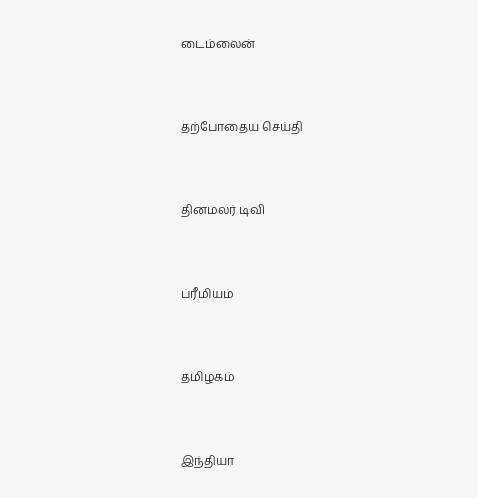டைம்லைன்


தற்போதைய செய்தி


தினமலர் டிவி


ப்ரீமியம்


தமிழகம்


இந்தியா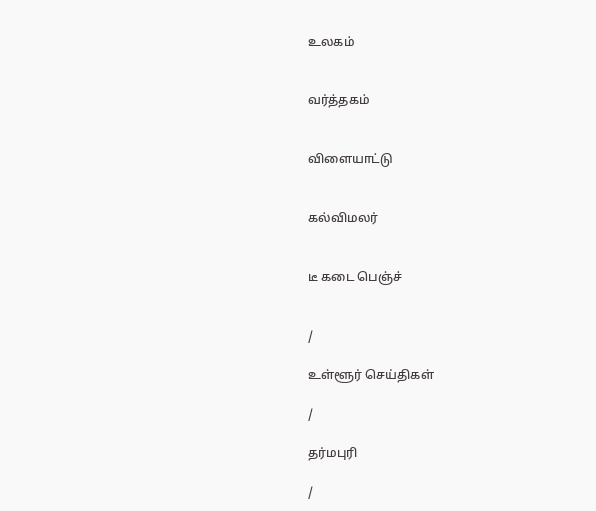உலகம்


வர்த்தகம்


விளையாட்டு


கல்விமலர்


டீ கடை பெஞ்ச்


/

உள்ளூர் செய்திகள்

/

தர்மபுரி

/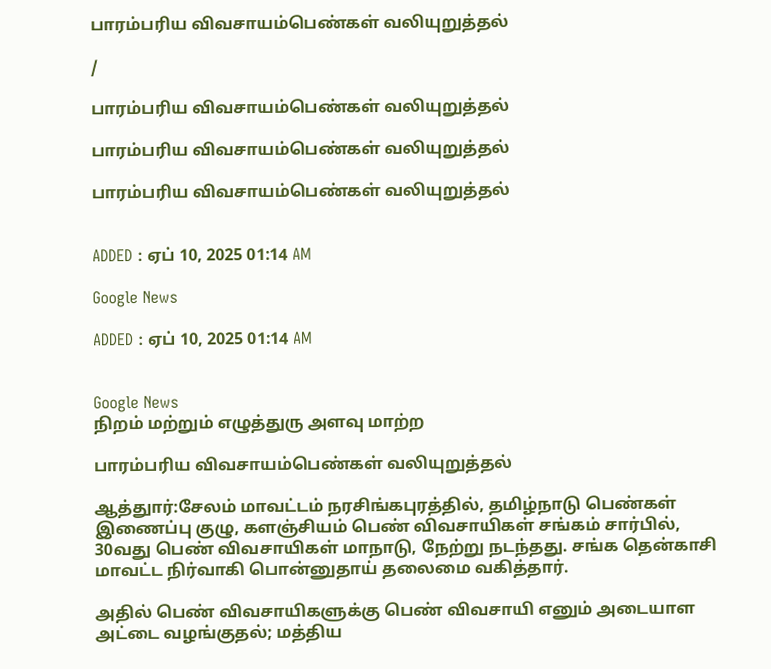பாரம்பரிய விவசாயம்பெண்கள் வலியுறுத்தல்

/

பாரம்பரிய விவசாயம்பெண்கள் வலியுறுத்தல்

பாரம்பரிய விவசாயம்பெண்கள் வலியுறுத்தல்

பாரம்பரிய விவசாயம்பெண்கள் வலியுறுத்தல்


ADDED : ஏப் 10, 2025 01:14 AM

Google News

ADDED : ஏப் 10, 2025 01:14 AM


Google News
நிறம் மற்றும் எழுத்துரு அளவு மாற்ற

பாரம்பரிய விவசாயம்பெண்கள் வலியுறுத்தல்

ஆத்துார்:சேலம் மாவட்டம் நரசிங்கபுரத்தில், தமிழ்நாடு பெண்கள் இணைப்பு குழு, களஞ்சியம் பெண் விவசாயிகள் சங்கம் சார்பில், 30வது பெண் விவசாயிகள் மாநாடு, நேற்று நடந்தது. சங்க தென்காசி மாவட்ட நிர்வாகி பொன்னுதாய் தலைமை வகித்தார்.

அதில் பெண் விவசாயிகளுக்கு பெண் விவசாயி எனும் அடையாள அட்டை வழங்குதல்; மத்திய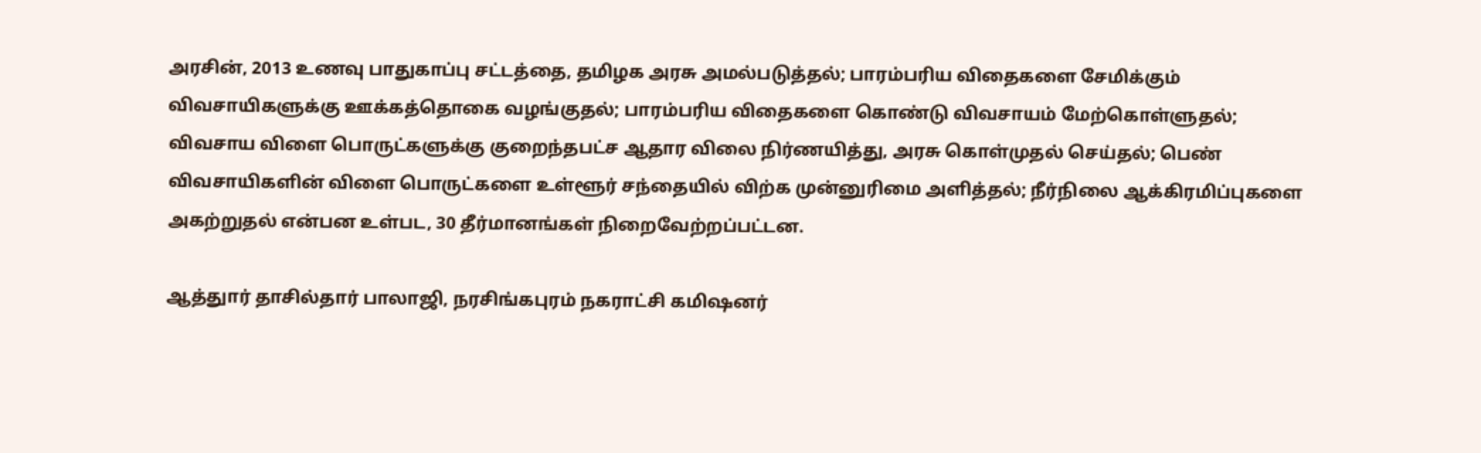அரசின், 2013 உணவு பாதுகாப்பு சட்டத்தை, தமிழக அரசு அமல்படுத்தல்; பாரம்பரிய விதைகளை சேமிக்கும் விவசாயிகளுக்கு ஊக்கத்தொகை வழங்குதல்; பாரம்பரிய விதைகளை கொண்டு விவசாயம் மேற்கொள்ளுதல்; விவசாய விளை பொருட்களுக்கு குறைந்தபட்ச ஆதார விலை நிர்ணயித்து, அரசு கொள்முதல் செய்தல்; பெண் விவசாயிகளின் விளை பொருட்களை உள்ளூர் சந்தையில் விற்க முன்னுரிமை அளித்தல்; நீர்நிலை ஆக்கிரமிப்புகளை அகற்றுதல் என்பன உள்பட, 30 தீர்மானங்கள் நிறைவேற்றப்பட்டன.

ஆத்துார் தாசில்தார் பாலாஜி, நரசிங்கபுரம் நகராட்சி கமிஷனர்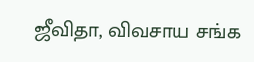ஜீவிதா, விவசாய சங்க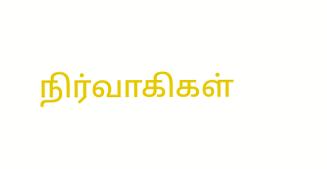நிர்வாகிகள்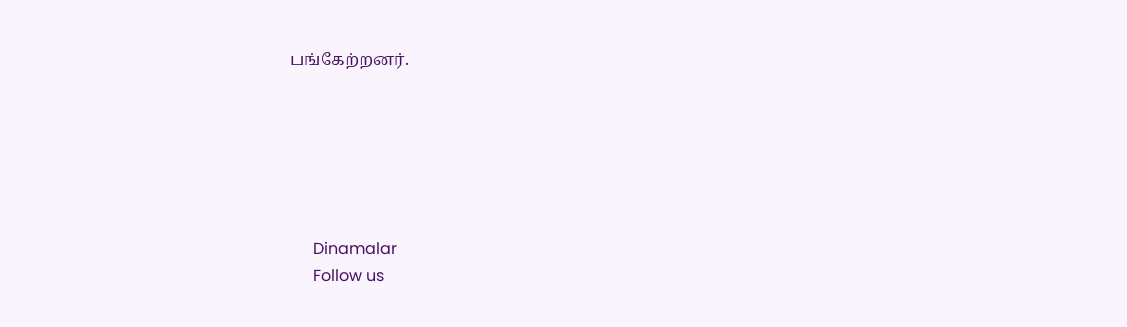பங்கேற்றனர்.






      Dinamalar
      Follow us